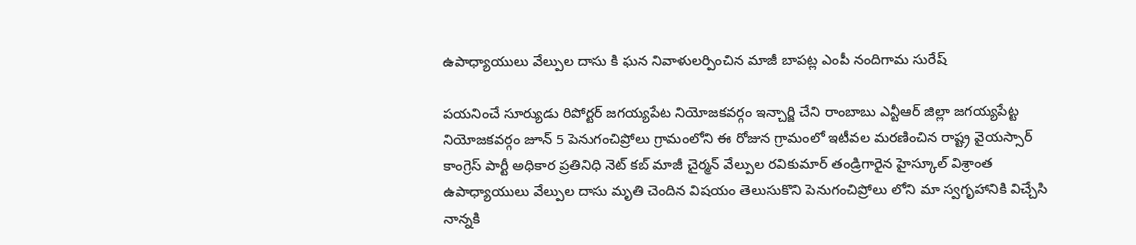ఉపాధ్యాయులు వేల్పుల దాసు కి ఘన నివాళులర్పించిన మాజీ బాపట్ల ఎంపీ నందిగామ సురేష్

పయనించే సూర్యుడు రిపోర్టర్ జగయ్యపేట నియోజకవర్గం ఇన్చార్జి చేని రాంబాబు ఎన్టీఆర్ జిల్లా జగయ్యపేట్ట నియోజకవర్గం జూన్ 5 పెనుగంచిప్రోలు గ్రామంలోని ఈ రోజున గ్రామంలో ఇటీవల మరణించిన రాష్ట్ర వైయస్సార్ కాంగ్రెస్ పార్టీ అధికార ప్రతినిధి నెట్ కబ్ మాజీ చైర్మన్ వేల్పుల రవికుమార్ తండ్రిగారైన హైస్కూల్ విశ్రాంత ఉపాధ్యాయులు వేల్పుల దాసు మృతి చెందిన విషయం తెలుసుకొని పెనుగంచిప్రోలు లోని మా స్వగృహానికి విచ్చేసి నాన్నకి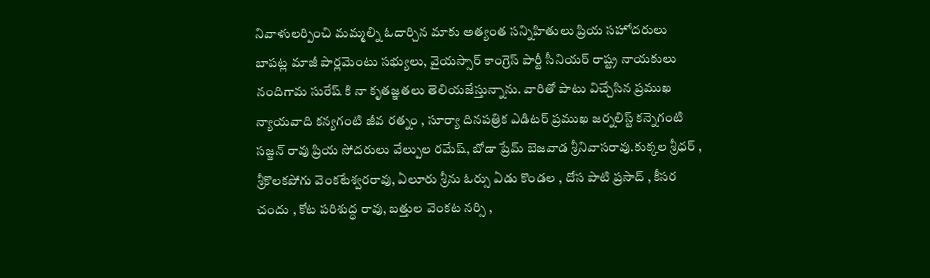నివాళులర్పించి మమ్మల్ని ఓదార్చిన మాకు అత్యంత సన్నిహితులు ప్రియ సహోదరులు బాపట్ల మాజీ పార్లమెంటు సభ్యులు, వైయస్సార్ కాంగ్రెస్ పార్టీ సీనియర్ రాష్ట్ర నాయకులు నందిగామ సురేష్ కి నా కృతజ్ఞతలు తెలియజేస్తున్నాను. వారితో పాటు విచ్చేసిన ప్రముఖ న్యాయవాది కన్యగంటి జీవ రత్నం , సూర్యా దినపత్రిక ఎడిటర్ ప్రముఖ జర్నలిస్ట్ కన్నెగంటి సజ్జన్ రావు ప్రియ సోదరులు వేల్పుల రమేష్, బోడా ప్రేమ్ బెజవాడ శ్రీనివాసరావు.కుక్కల శ్రీధర్ , శ్రీకొలకపోగు వెంకటేశ్వరరావు, ఏలూరు శ్రీను ఓర్సు ఏడు కొండల , దోస పాటి ప్రసాద్ , కీసర చందు , కోట పరిశుద్ధ రావు, బత్తుల వెంకట నర్సి ,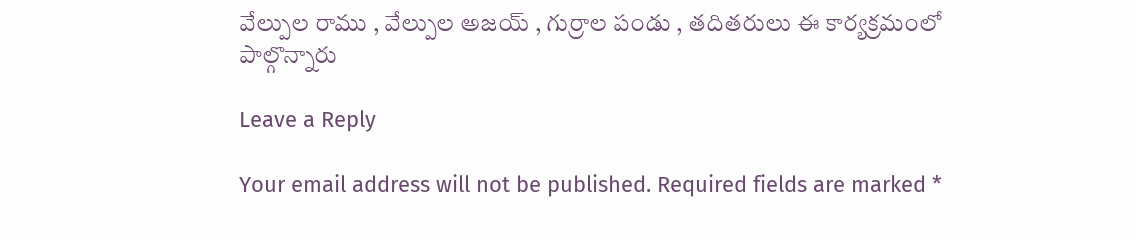వేల్పుల రాము , వేల్పుల అజయ్ , గుర్రాల పండు , తదితరులు ఈ కార్యక్రమంలో పాల్గొన్నారు

Leave a Reply

Your email address will not be published. Required fields are marked *